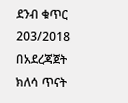ደንብ ቁጥር 203/2018 በአደረጃጀት ክለሳ ጥናት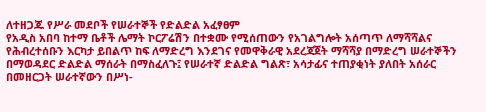ለተዘጋጁ የሥራ መደቦች የሠራተኞች የድልድል አፈፃፀም
የአዲስ አበባ ከተማ ቤቶች ሌማት ኮርፖሬሽን በተቋሙ የሚሰጠውን የአገልግሎት አሰጣጥ ለማሻሻልና የሕብረተሰቡን እርካታ ይበልጥ ከፍ ለማድረግ እንደገና የመዋቅራዊ አደረጃጀት ማሻሻያ በማድረግ ሠራተኞችን በማወዳደር ድልድል ማሰራት በማስፈለጉ፤ የሠራተኛ ድልድል ግልጽ፣ አሳታፊና ተጠያቂነት ያለበት አሰራር በመዘርጋት ሠራተኛውን በሥነ-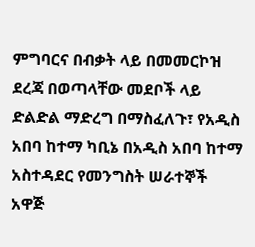ምግባርና በብቃት ላይ በመመርኮዝ ደረጃ በወጣላቸው መደቦች ላይ ድልድል ማድረግ በማስፈለጉ፣ የአዲስ አበባ ከተማ ካቢኔ በአዲስ አበባ ከተማ አስተዳደር የመንግስት ሠራተኞች አዋጅ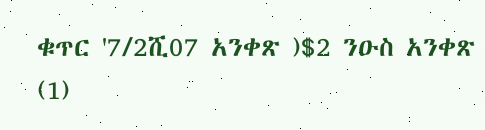ቁጥር '7/2ሺ07 አንቀጽ )$2 ንዑስ አንቀጽ (1)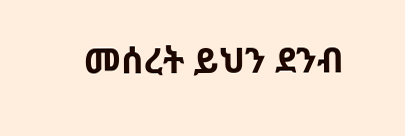መሰረት ይህን ደንብ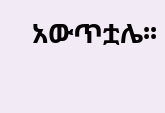አውጥቷሌ፡፡